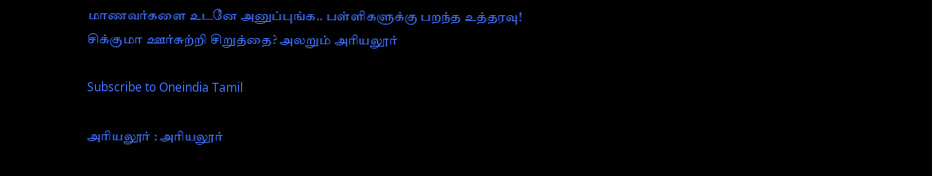மாணவர்களை உடனே அனுப்புங்க.. பள்ளிகளுக்கு பறந்த உத்தரவு! சிக்குமா ஊர்சுற்றி சிறுத்தை? அலறும் அரியலூர்

Subscribe to Oneindia Tamil

அரியலூர் : அரியலூர்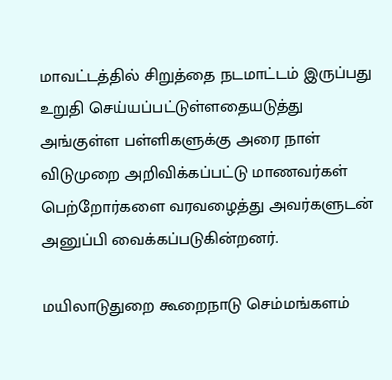மாவட்டத்தில் சிறுத்தை நடமாட்டம் இருப்பது உறுதி செய்யப்பட்டுள்ளதையடுத்து அங்குள்ள பள்ளிகளுக்கு அரை நாள் விடுமுறை அறிவிக்கப்பட்டு மாணவர்கள் பெற்றோர்களை வரவழைத்து அவர்களுடன் அனுப்பி வைக்கப்படுகின்றனர்.

மயிலாடுதுறை கூறைநாடு செம்மங்களம்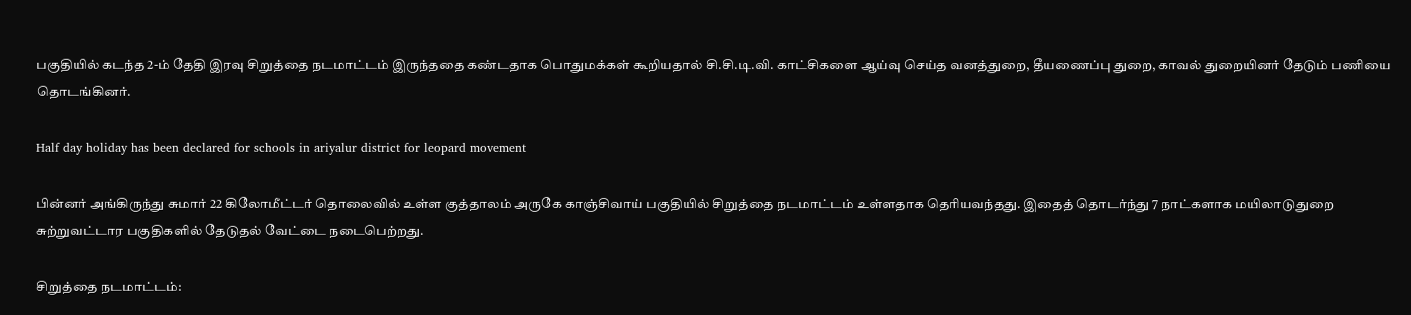பகுதியில் கடந்த 2-ம் தேதி இரவு சிறுத்தை நடமாட்டம் இருந்ததை கண்டதாக பொதுமக்கள் கூறியதால் சி.சி.டி.வி. காட்சிகளை ஆய்வு செய்த வனத்துறை, தீயணைப்பு துறை, காவல் துறையினர் தேடும் பணியை தொடங்கினர்.

Half day holiday has been declared for schools in ariyalur district for leopard movement

பின்னர் அங்கிருந்து சுமார் 22 கிலோமீட்டர் தொலைவில் உள்ள குத்தாலம் அருகே காஞ்சிவாய் பகுதியில் சிறுத்தை நடமாட்டம் உள்ளதாக தெரியவந்தது. இதைத் தொடர்ந்து 7 நாட்களாக மயிலாடுதுறை சுற்றுவட்டார பகுதிகளில் தேடுதல் வேட்டை நடைபெற்றது.

சிறுத்தை நடமாட்டம்: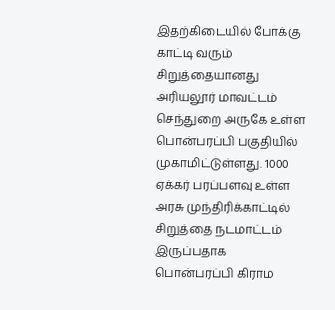இதற்கிடையில் போக்கு காட்டி வரும் சிறுத்தையானது அரியலூர் மாவட்டம் செந்துறை அருகே உள்ள பொன்பரப்பி பகுதியில் முகாமிட்டுள்ளது. 1000 ஏக்கர் பரப்பளவு உள்ள அரசு முந்திரிக்காட்டில் சிறுத்தை நடமாட்டம் இருப்பதாக பொன்பரப்பி கிராம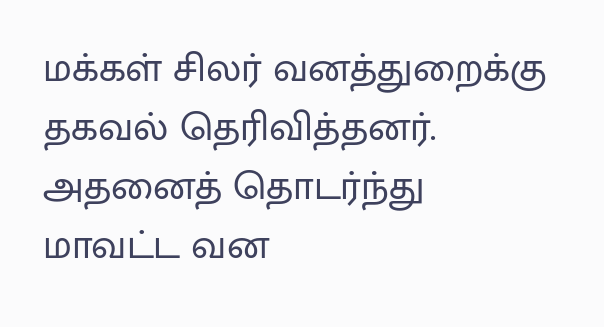மக்கள் சிலர் வனத்துறைக்கு தகவல் தெரிவித்தனர். அதனைத் தொடர்ந்து மாவட்ட வன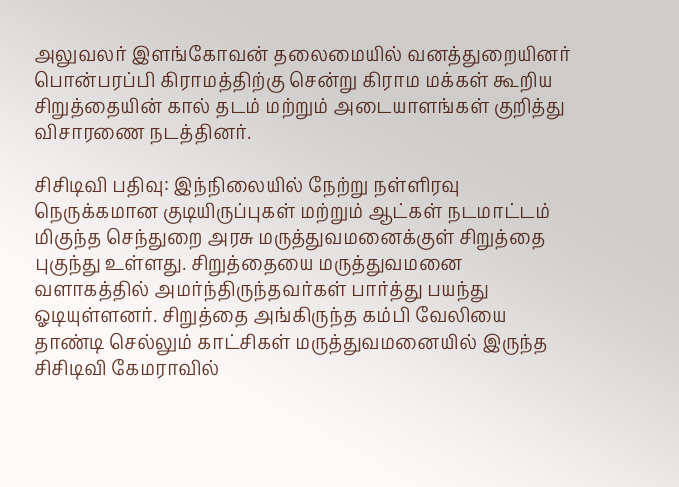அலுவலர் இளங்கோவன் தலைமையில் வனத்துறையினர் பொன்பரப்பி கிராமத்திற்கு சென்று கிராம மக்கள் கூறிய சிறுத்தையின் கால் தடம் மற்றும் அடையாளங்கள் குறித்து விசாரணை நடத்தினர்.

சிசிடிவி பதிவு: இந்நிலையில் நேற்று நள்ளிரவு நெருக்கமான குடியிருப்புகள் மற்றும் ஆட்கள் நடமாட்டம் மிகுந்த செந்துறை அரசு மருத்துவமனைக்குள் சிறுத்தை புகுந்து உள்ளது. சிறுத்தையை மருத்துவமனை வளாகத்தில் அமர்ந்திருந்தவர்கள் பார்த்து பயந்து ஓடியுள்ளனர். சிறுத்தை அங்கிருந்த கம்பி வேலியை தாண்டி செல்லும் காட்சிகள் மருத்துவமனையில் இருந்த சிசிடிவி கேமராவில்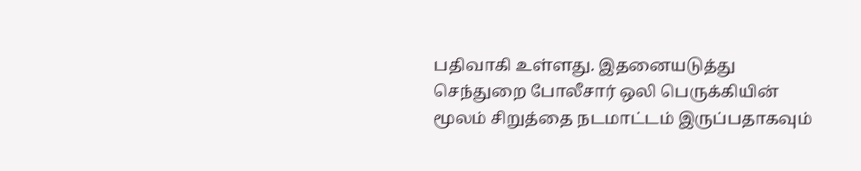பதிவாகி உள்ளது. இதனையடுத்து செந்துறை போலீசார் ஒலி பெருக்கியின்‌ மூலம் சிறுத்தை நடமாட்டம் இருப்பதாகவும்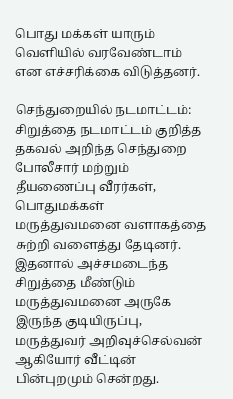பொது மக்கள் யாரும் வெளியில் வரவேண்டாம் என எச்சரிக்கை விடுத்தனர்.

செந்துறையில் நடமாட்டம்: சிறுத்தை நடமாட்டம் குறித்த தகவல் அறிந்த செந்துறை போலீசார் மற்றும் தீயணைப்பு வீரர்கள், பொதுமக்கள் மருத்துவமனை வளாகத்தை சுற்றி வளைத்து தேடினர். இதனால் அச்சமடைந்த சிறுத்தை மீண்டும் மருத்துவமனை அருகே இருந்த குடியிருப்பு, மருத்துவர் அறிவுச்செல்வன் ஆகியோர் வீட்டின் பின்புறமும் சென்றது.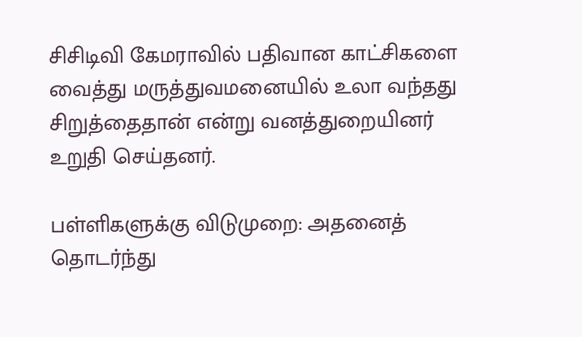சிசிடிவி கேமராவில் பதிவான காட்சிகளை வைத்து மருத்துவமனையில் உலா வந்தது சிறுத்தைதான் என்று வனத்துறையினர் உறுதி செய்தனர்.

பள்ளிகளுக்கு விடுமுறை: அதனைத் தொடர்ந்து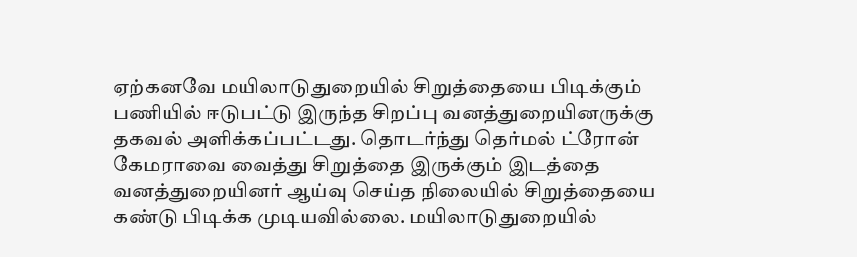ஏற்கனவே மயிலாடுதுறையில் சிறுத்தையை பிடிக்கும் பணியில் ஈடுபட்டு இருந்த சிறப்பு வனத்துறையினருக்கு தகவல் அளிக்கப்பட்டது. தொடர்ந்து தெர்மல் ட்ரோன் கேமராவை வைத்து சிறுத்தை இருக்கும் இடத்தை வனத்துறையினர் ஆய்வு செய்த நிலையில் சிறுத்தையை கண்டு பிடிக்க முடியவில்லை. மயிலாடுதுறையில்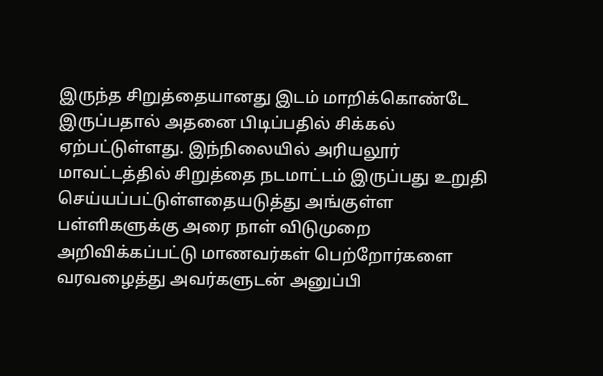இருந்த சிறுத்தையானது இடம் மாறிக்கொண்டே இருப்பதால் அதனை பிடிப்பதில் சிக்கல் ஏற்பட்டுள்ளது. இந்நிலையில் அரியலூர் மாவட்டத்தில் சிறுத்தை நடமாட்டம் இருப்பது உறுதி செய்யப்பட்டுள்ளதையடுத்து அங்குள்ள பள்ளிகளுக்கு அரை நாள் விடுமுறை அறிவிக்கப்பட்டு மாணவர்கள் பெற்றோர்களை வரவழைத்து அவர்களுடன் அனுப்பி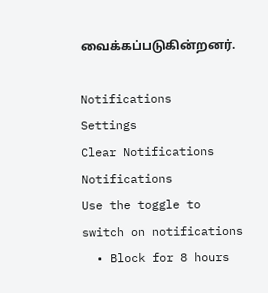வைக்கப்படுகின்றனர்.

Notifications
Settings
Clear Notifications
Notifications
Use the toggle to switch on notifications
  • Block for 8 hours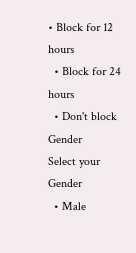• Block for 12 hours
  • Block for 24 hours
  • Don't block
Gender
Select your Gender
  • Male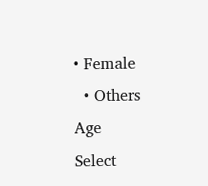• Female
  • Others
Age
Select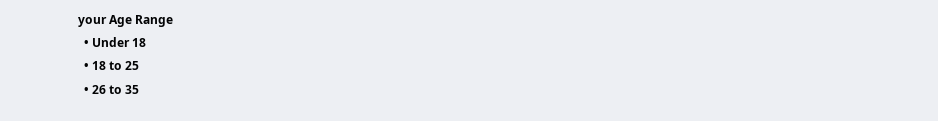your Age Range
  • Under 18
  • 18 to 25
  • 26 to 35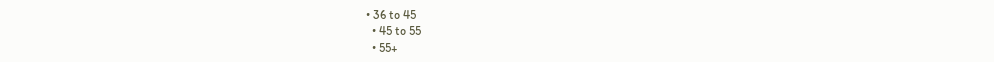• 36 to 45
  • 45 to 55
  • 55+